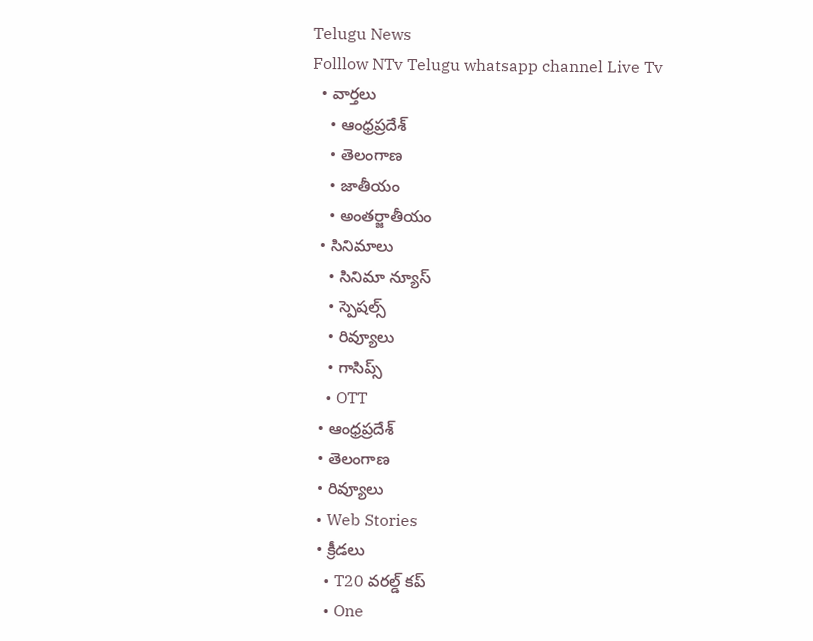Telugu News
Folllow NTv Telugu whatsapp channel Live Tv
  • వార్తలు
    • ఆంధ్రప్రదేశ్
    • తెలంగాణ
    • జాతీయం
    • అంతర్జాతీయం
  • సినిమాలు
    • సినిమా న్యూస్
    • స్పెషల్స్
    • రివ్యూలు
    • గాసిప్స్
    • OTT
  • ఆంధ్రప్రదేశ్
  • తెలంగాణ
  • రివ్యూలు
  • Web Stories
  • క్రీడలు
    • T20 వరల్డ్ కప్
    • One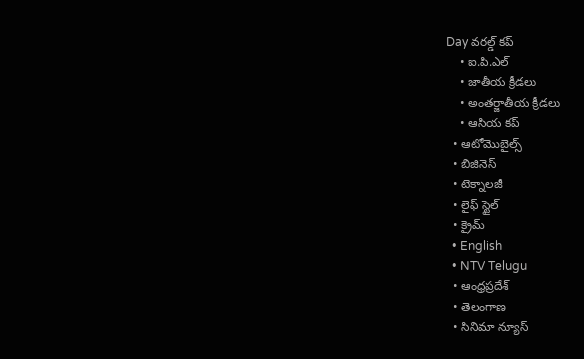Day వరల్డ్ కప్
    • ఐ.పి.ఎల్
    • జాతీయ క్రీడలు
    • అంతర్జాతీయ క్రీడలు
    • ఆసియ కప్
  • ఆటోమొబైల్స్
  • బిజినెస్‌
  • టెక్నాలజీ
  • లైఫ్ స్టైల్
  • క్రైమ్
  • English
  • NTV Telugu
  • ఆంధ్రప్రదేశ్
  • తెలంగాణ
  • సినిమా న్యూస్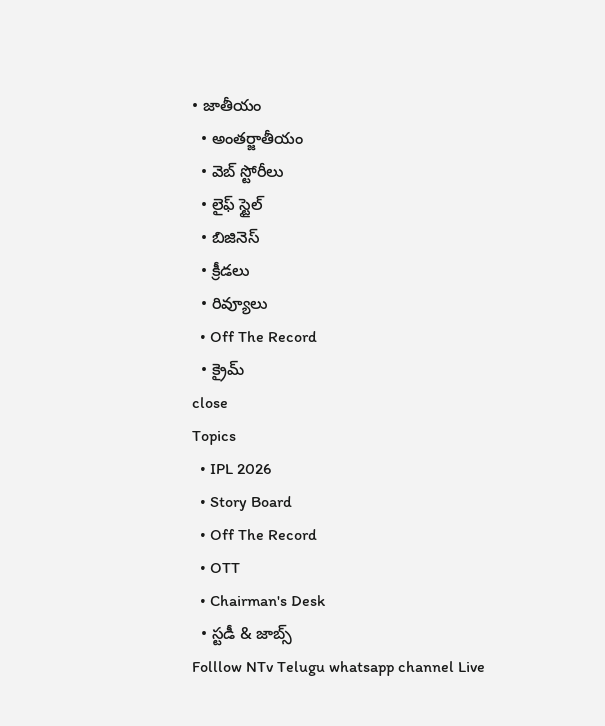• జాతీయం
  • అంతర్జాతీయం
  • వెబ్ స్టోరీలు
  • లైఫ్ స్టైల్
  • బిజినెస్‌
  • క్రీడలు
  • రివ్యూలు
  • Off The Record
  • క్రైమ్
close
Topics
  • IPL 2026
  • Story Board
  • Off The Record
  • OTT
  • Chairman's Desk
  • స్టడీ & జాబ్స్
Folllow NTv Telugu whatsapp channel Live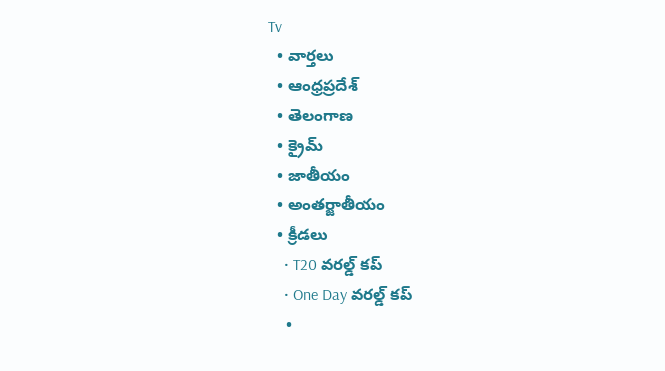Tv
  • వార్తలు
  • ఆంధ్రప్రదేశ్
  • తెలంగాణ
  • క్రైమ్
  • జాతీయం
  • అంతర్జాతీయం
  • క్రీడలు
    • T20 వరల్డ్ కప్
    • One Day వరల్డ్ కప్
    •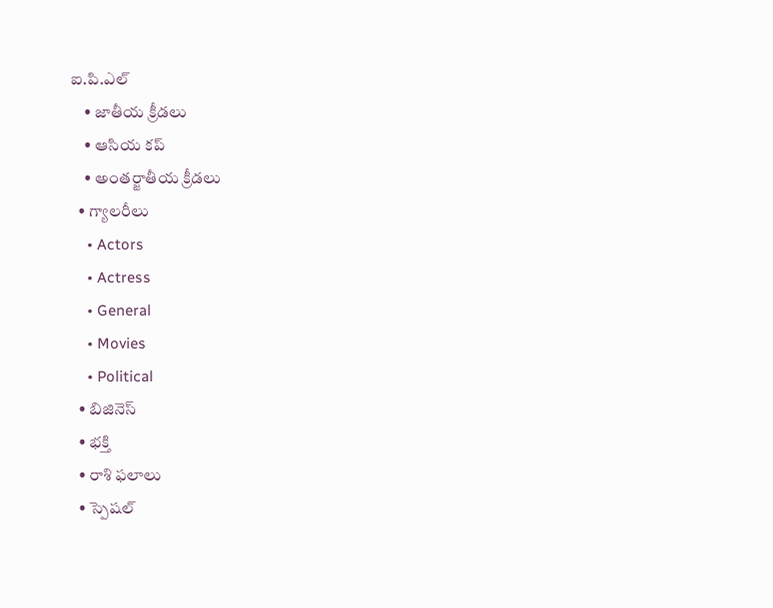ఐ.పి.ఎల్
    • జాతీయ క్రీడలు
    • ఆసియ కప్
    • అంతర్జాతీయ క్రీడలు
  • గ్యాలరీలు
    • Actors
    • Actress
    • General
    • Movies
    • Political
  • బిజినెస్‌
  • భక్తి
  • రాశి ఫలాలు
  • స్పెషల్‌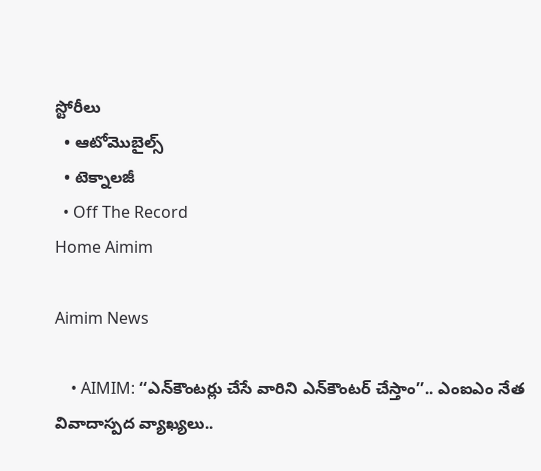స్టోరీలు
  • ఆటోమొబైల్స్
  • టెక్నాలజీ
  • Off The Record
Home Aimim

Aimim News

    • AIMIM: ‘‘ఎన్‌కౌంటర్లు చేసే వారిని ఎన్‌కౌంటర్ చేస్తాం’’.. ఎంఐఎం నేత వివాదాస్పద వ్యాఖ్యలు..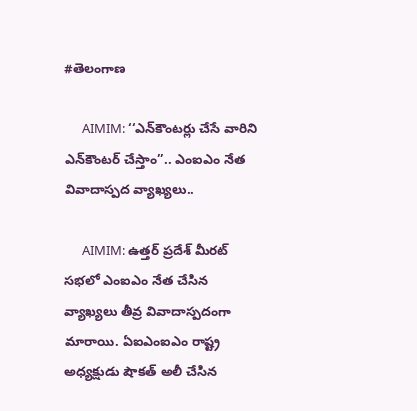#తెలంగాణ

      AIMIM: ‘‘ఎన్‌కౌంటర్లు చేసే వారిని ఎన్‌కౌంటర్ చేస్తాం’’.. ఎంఐఎం నేత వివాదాస్పద వ్యాఖ్యలు..

      AIMIM: ఉత్తర్ ప్రదేశ్ మీరట్ సభలో ఎంఐఎం నేత చేసిన వ్యాఖ్యలు తీవ్ర వివాదాస్పదంగా మారాయి. ఏఐఎంఐఎం రాష్ట్ర అధ్యక్షుడు షౌకత్ అలీ చేసిన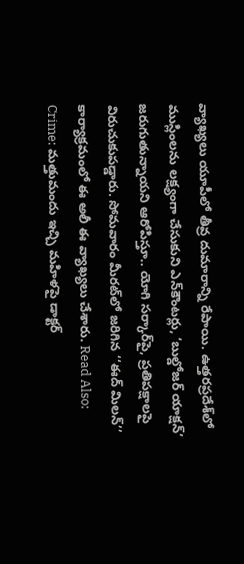వ్యాఖ్యలు యూపీలో తీవ్ర దుమారాన్ని రేపాయి. ఉత్తరప్రదేశ్‌లో ముస్లింలను లక్ష్యంగా చేసుకుని ఎన్‌కౌంటర్లు, ‘బుల్డోజర్ యాక్షన్’ జరుగుతున్నాయని ఆరోపిస్తూ.. యోగి సర్కార్‌పై, ప్రతిపక్షాలపై విరుచుకుపడ్డారు. సోమవారం మీరట్‌లో జరిగిన ‘‘ఈద్ మిలన్’’ కార్యాక్రమంలో ఈ అలీ ఈ వ్యాఖ్యలు చేశారు. Read Also: Crime: మత్తుమందు ఇచ్చి మహిళపై డాక్టర్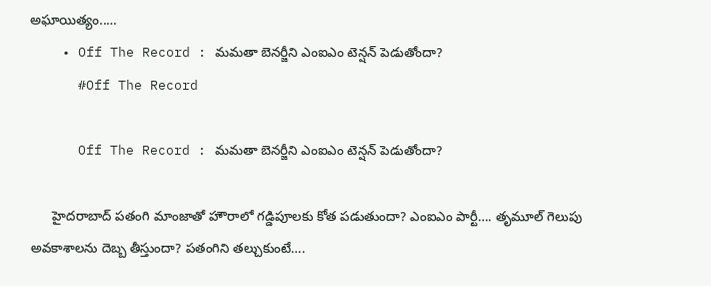అఘాయిత్యం..…
    • Off The Record : మమతా బెనర్జీని ఎంఐఎం టెన్షన్ పెడుతోందా?
      #Off The Record

      Off The Record : మమతా బెనర్జీని ఎంఐఎం టెన్షన్ పెడుతోందా?

      హైదరాబాద్‌ పతంగి మాంజాతో హౌరాలో గడ్డిపూలకు కోత పడుతుందా? ఎంఐఎం పార్టీ…. తృమూల్‌ గెలుపు అవకాశాలను దెబ్బ తీస్తుందా? పతంగిని తల్చుకుంటే….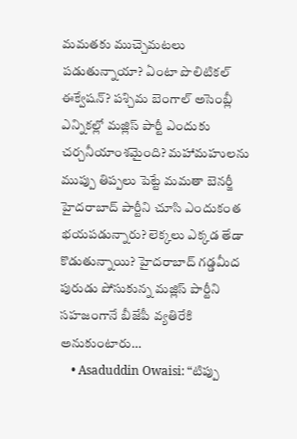మమతకు ముచ్చెమటలు పడుతున్నాయా? ఏంటా పొలిటికల్‌ ఈక్వేషన్? పశ్చిమ బెంగాల్ అసెంబ్లీ ఎన్నికల్లో మజ్లిస్‌ పార్టీ ఎందుకు చర్చనీయాంశమైంది? మహామహులను ముప్పు తిప్పలు పెట్టే మమతా బెనర్జీ హైదరాబాద్‌ పార్టీని చూసి ఎందుకంత భయపడున్నారు? లెక్కలు ఎక్కడ తేడా కొడుతున్నాయి? హైదరాబాద్‌ గడ్డమీద పురుడు పోసుకున్న మజ్లిస్‌ పార్టీని సహజంగానే బీజేపీ వ్యతిరేకి అనుకుంటారు…
    • Asaduddin Owaisi: “టిప్పు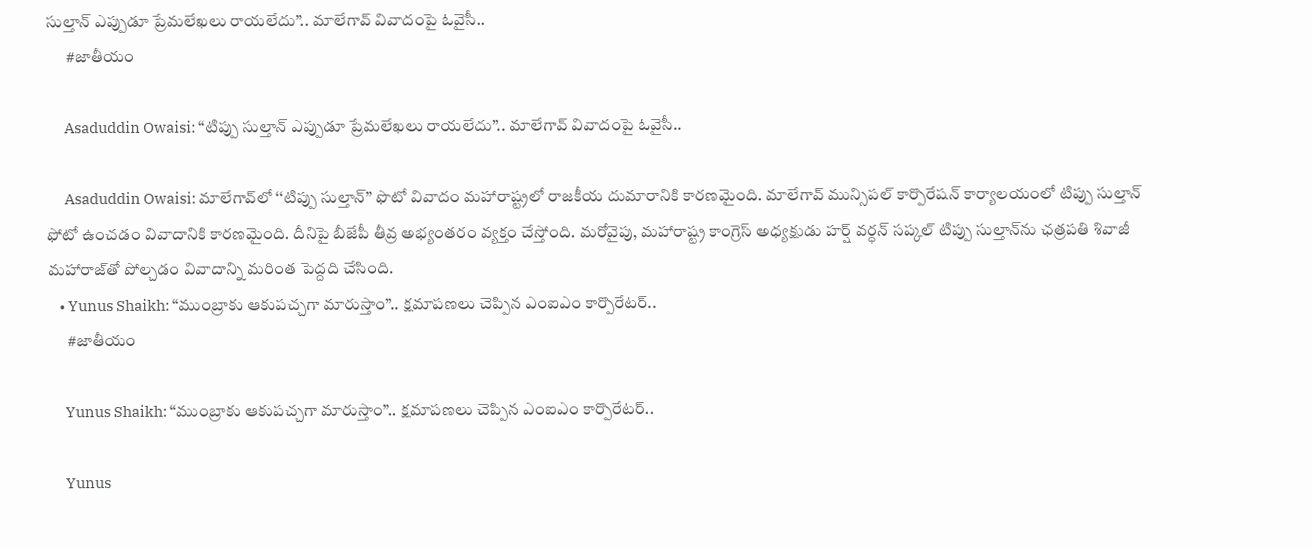సుల్తాన్ ఎప్పుడూ ప్రేమలేఖలు రాయలేదు”.. మాలేగావ్ వివాదంపై ఓవైసీ..
      #జాతీయం

      Asaduddin Owaisi: “టిప్పు సుల్తాన్ ఎప్పుడూ ప్రేమలేఖలు రాయలేదు”.. మాలేగావ్ వివాదంపై ఓవైసీ..

      Asaduddin Owaisi: మాలేగావ్‌లో ‘‘టిప్పు సుల్తాన్’’ ఫొటో వివాదం మహారాష్ట్రలో రాజకీయ దుమారానికి కారణమైంది. మాలేగావ్ మున్సిపల్ కార్పొరేషన్‌ కార్యాలయంలో టిప్పు సుల్తాన్ ఫోటో ఉంచడం వివాదానికి కారణమైంది. దీనిపై బీజేపీ తీవ్ర అభ్యంతరం వ్యక్తం చేస్తోంది. మరోవైపు, మహారాష్ట్ర కాంగ్రెస్ అధ్యక్షుడు హర్ష్ వర్ధన్ సప్కల్ టిప్పు సుల్తాన్‌ను ఛత్రపతి శివాజీ మహారాజ్‌తో పోల్చడం వివాదాన్ని మరింత పెద్దది చేసింది.
    • Yunus Shaikh: “ముంబ్రాకు ఆకుపచ్చగా మారుస్తాం”.. క్షమాపణలు చెప్పిన ఎంఐఎం కార్పొరేటర్..
      #జాతీయం

      Yunus Shaikh: “ముంబ్రాకు ఆకుపచ్చగా మారుస్తాం”.. క్షమాపణలు చెప్పిన ఎంఐఎం కార్పొరేటర్..

      Yunus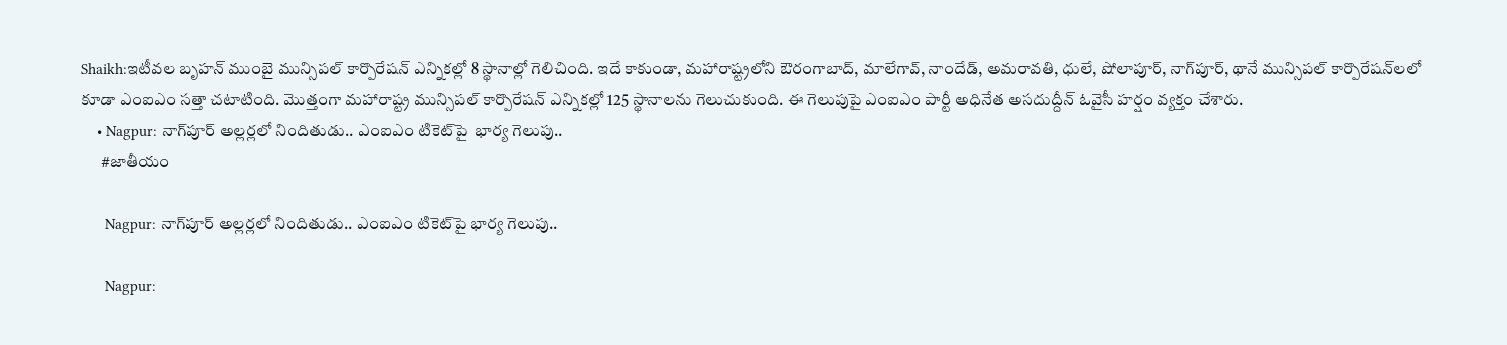Shaikh:ఇటీవల బృహన్ ముంబై మున్సిపల్ కార్పొరేషన్ ఎన్నికల్లో 8 స్థానాల్లో గెలిచింది. ఇదే కాకుండా, మహారాష్ట్రలోని ఔరంగాబాద్, మాలేగావ్, నాందేడ్, అమరావతి, ధులే, షోలాపూర్, నాగ్‌పూర్, థానే మున్సిపల్ కార్పొరేషన్‌లలో కూడా ఎంఐఎం సత్తా చటాటింది. మొత్తంగా మహారాష్ట్ర మున్సిపల్ కార్పొరేషన్ ఎన్నికల్లో 125 స్థానాలను గెలుచుకుంది. ఈ గెలుపుపై ఎంఐఎం పార్టీ అధినేత అసదుద్దీన్ ఓవైసీ హర్షం వ్యక్తం చేశారు.
    • Nagpur: నాగ్‌పూర్ అల్లర్లలో నిందితుడు.. ఎంఐఎం టికెట్‌పై  భార్య గెలుపు..
      #జాతీయం

      Nagpur: నాగ్‌పూర్ అల్లర్లలో నిందితుడు.. ఎంఐఎం టికెట్‌పై భార్య గెలుపు..

      Nagpur: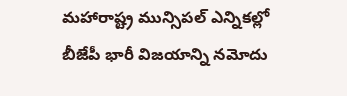మహారాష్ట్ర మున్సిపల్ ఎన్నికల్లో బీజేపీ భారీ విజయాన్ని నమోదు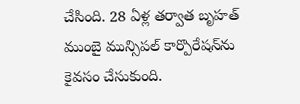చేసింది. 28 ఏళ్ల తర్వాత బృహత్ ముంబై మున్సిపల్ కార్పొరేషన్‌ను కైవసం చేసుకుంది.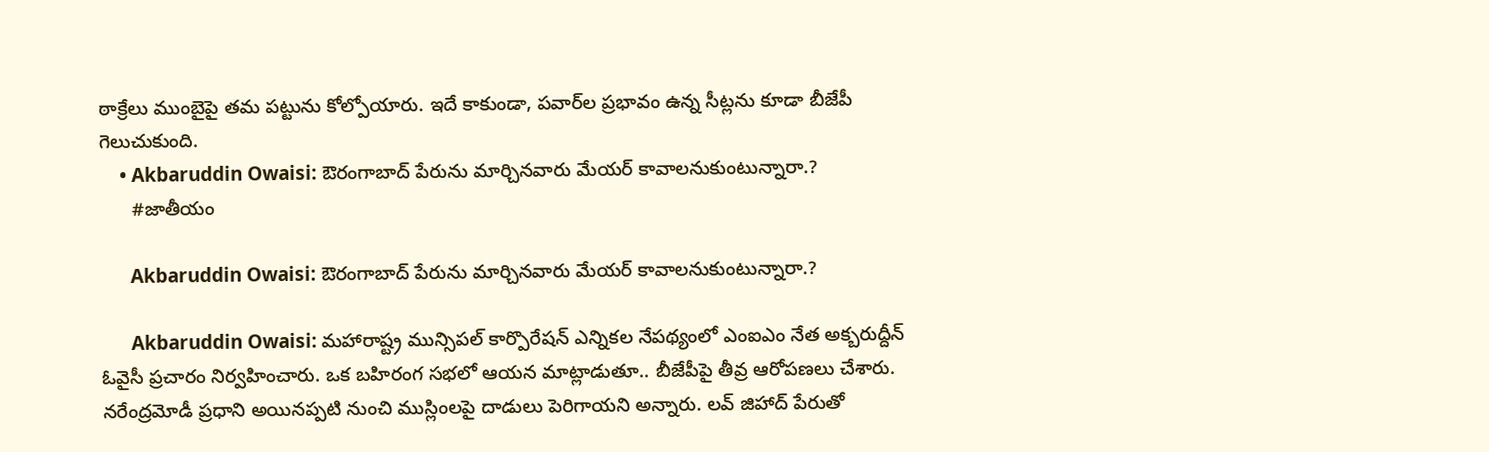ఠాక్రేలు ముంబైపై తమ పట్టును కోల్పోయారు. ఇదే కాకుండా, పవార్‌ల ప్రభావం ఉన్న సీట్లను కూడా బీజేపీ గెలుచుకుంది.
    • Akbaruddin Owaisi: ఔరంగాబాద్ పేరును మార్చినవారు మేయర్‌ కావాలనుకుంటున్నారా.?
      #జాతీయం

      Akbaruddin Owaisi: ఔరంగాబాద్ పేరును మార్చినవారు మేయర్‌ కావాలనుకుంటున్నారా.?

      Akbaruddin Owaisi: మహారాష్ట్ర మున్సిపల్ కార్పొరేషన్ ఎన్నికల నేపథ్యంలో ఎంఐఎం నేత అక్బరుద్దీన్ ఓవైసీ ప్రచారం నిర్వహించారు. ఒక బహిరంగ సభలో ఆయన మాట్లాడుతూ.. బీజేపీపై తీవ్ర ఆరోపణలు చేశారు. నరేంద్రమోడీ ప్రధాని అయినప్పటి నుంచి ముస్లింలపై దాడులు పెరిగాయని అన్నారు. లవ్ జిహాద్ పేరుతో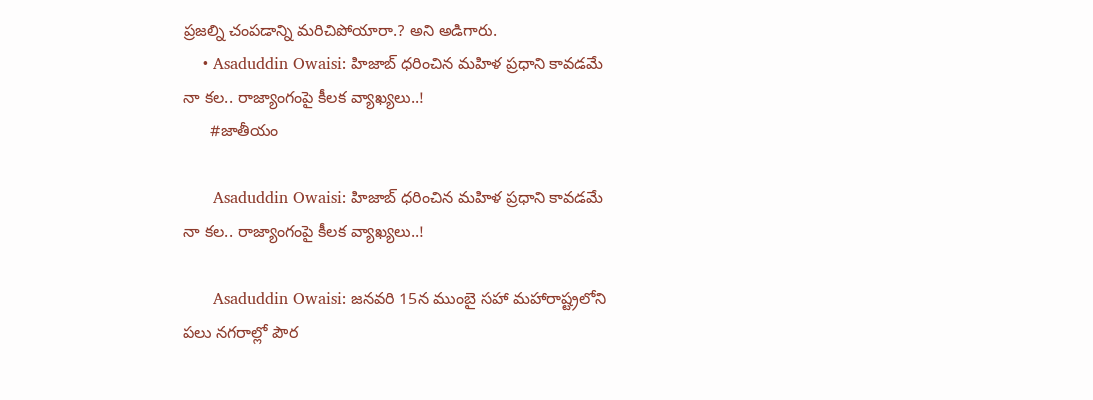ప్రజల్ని చంపడాన్ని మరిచిపోయారా.? అని అడిగారు.
    • Asaduddin Owaisi: హిజాబ్ ధరించిన మహిళ ప్రధాని కావడమే నా కల.. రాజ్యాంగంపై కీలక వ్యాఖ్యలు..!
      #జాతీయం

      Asaduddin Owaisi: హిజాబ్ ధరించిన మహిళ ప్రధాని కావడమే నా కల.. రాజ్యాంగంపై కీలక వ్యాఖ్యలు..!

      Asaduddin Owaisi: జనవరి 15న ముంబై సహా మహారాష్ట్రలోని పలు నగరాల్లో పౌర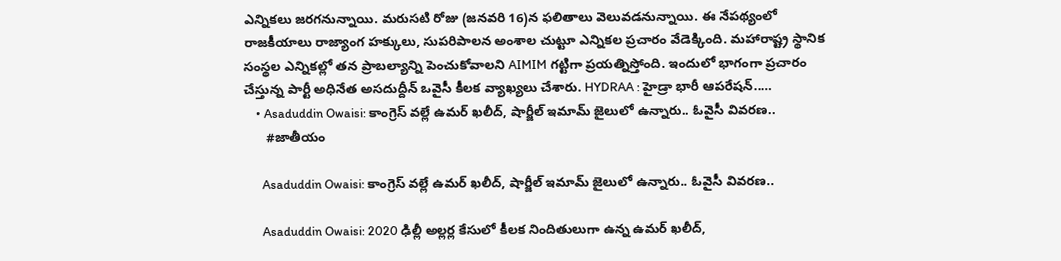ఎన్నికలు జరగనున్నాయి. మరుసటి రోజు (జనవరి 16)న ఫలితాలు వెలువడనున్నాయి. ఈ నేపథ్యంలో రాజకీయాలు రాజ్యాంగ హక్కులు, సుపరిపాలన అంశాల చుట్టూ ఎన్నికల ప్రచారం వేడెక్కింది. మహారాష్ట్ర స్థానిక సంస్థల ఎన్నికల్లో తన ప్రాబల్యాన్ని పెంచుకోవాలని AIMIM గట్టిగా ప్రయత్నిస్తోంది. ఇందులో భాగంగా ప్రచారం చేస్తున్న పార్టీ అధినేత అసదుద్దీన్ ఒవైసీ కీలక వ్యాఖ్యలు చేశారు. HYDRAA : హైడ్రా భారీ ఆపరేషన్..…
    • Asaduddin Owaisi: కాంగ్రెస్ వల్లే ఉమర్ ఖలీద్, షార్జీల్ ఇమామ్ జైలులో ఉన్నారు.. ఓవైసీ వివరణ..
      #జాతీయం

      Asaduddin Owaisi: కాంగ్రెస్ వల్లే ఉమర్ ఖలీద్, షార్జీల్ ఇమామ్ జైలులో ఉన్నారు.. ఓవైసీ వివరణ..

      Asaduddin Owaisi: 2020 ఢిల్లీ అల్లర్ల కేసులో కీలక నిందితులుగా ఉన్న ఉమర్ ఖలీద్,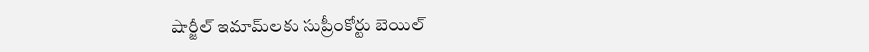షార్జీల్ ఇమామ్‌లకు సుప్రీంకోర్టు బెయిల్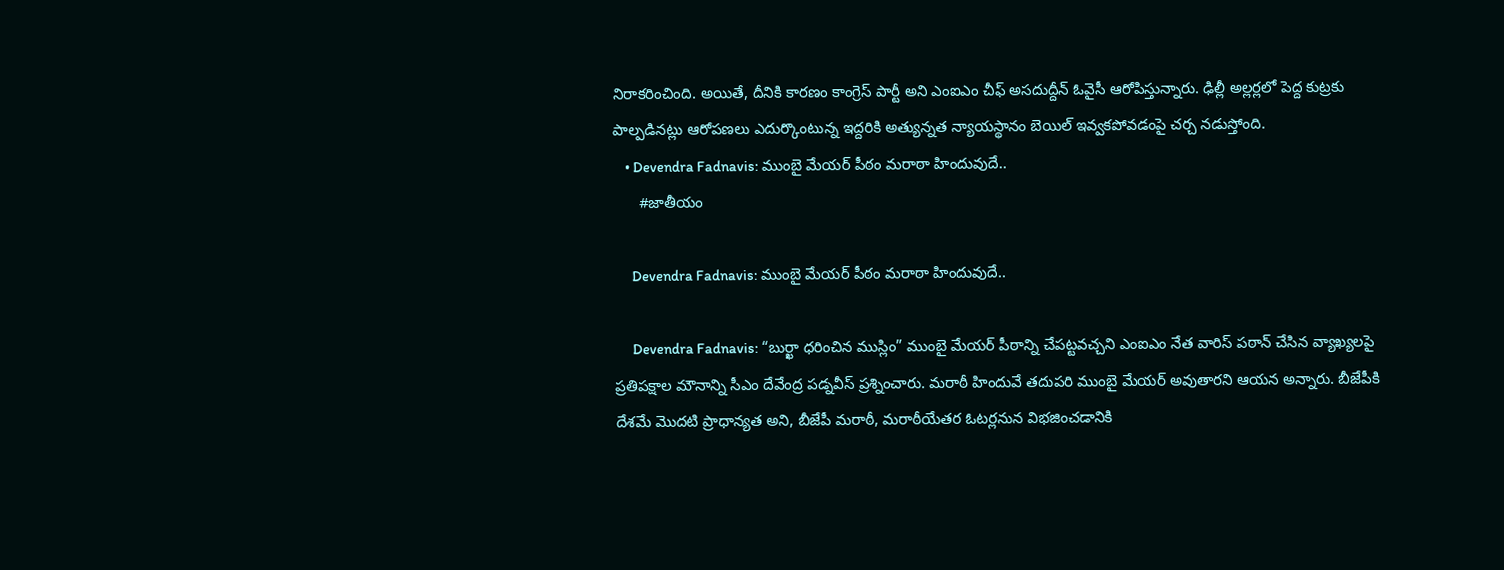నిరాకరించింది. అయితే, దీనికి కారణం కాంగ్రెస్ పార్టీ అని ఎంఐఎం చీఫ్ అసదుద్దీన్ ఓవైసీ ఆరోపిస్తున్నారు. ఢిల్లీ అల్లర్లలో పెద్ద కుట్రకు పాల్పడినట్లు ఆరోపణలు ఎదుర్కొంటున్న ఇద్దరికి అత్యున్నత న్యాయస్థానం బెయిల్ ఇవ్వకపోవడంపై చర్చ నడుస్తోంది.
    • Devendra Fadnavis: ముంబై మేయర్ పీఠం మరాఠా హిందువుదే..
      #జాతీయం

      Devendra Fadnavis: ముంబై మేయర్ పీఠం మరాఠా హిందువుదే..

      Devendra Fadnavis: “బుర్ఖా ధరించిన ముస్లిం” ముంబై మేయర్ పీఠాన్ని చేపట్టవచ్చని ఎంఐఎం నేత వారిస్ పఠాన్ చేసిన వ్యాఖ్యలపై ప్రతిపక్షాల మౌనాన్ని సీఎం దేవేంద్ర పడ్నవీస్ ప్రశ్నించారు. మరాఠీ హిందువే తదుపరి ముంబై మేయర్ అవుతారని ఆయన అన్నారు. బీజేపీకి దేశమే మొదటి ప్రాధాన్యత అని, బీజేపీ మరాఠీ, మరాఠీయేతర ఓటర్లనున విభజించడానికి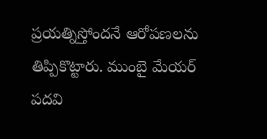ప్రయత్నిస్తోందనే ఆరోపణలను తిప్పికొట్టారు. ముంబై మేయర్ పదవి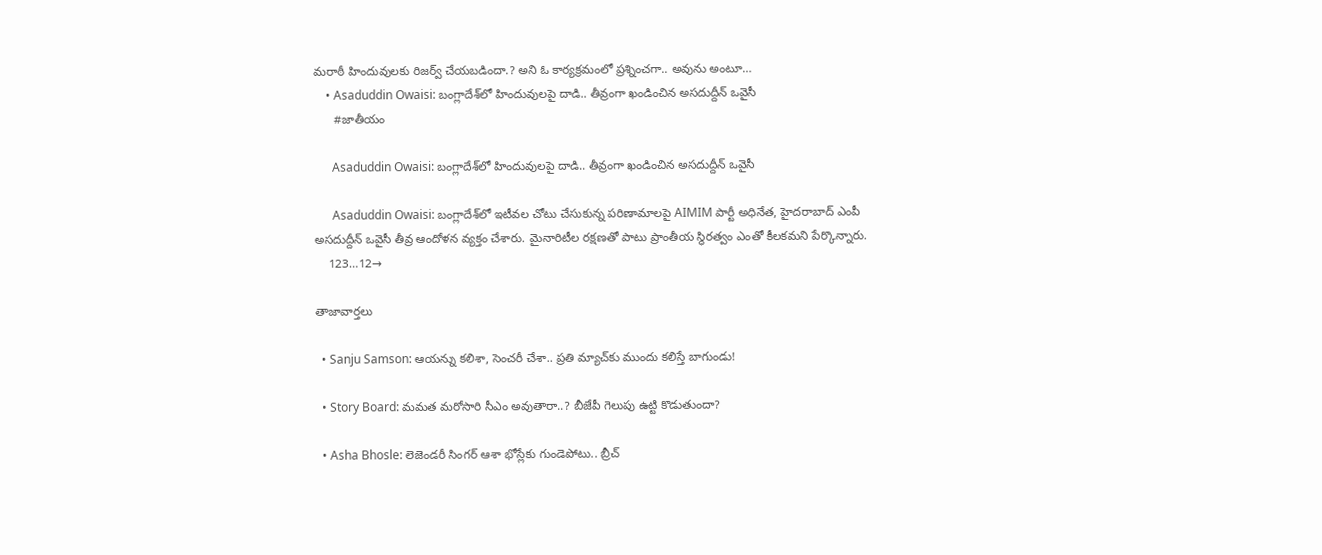మరాఠీ హిందువులకు రిజర్వ్ చేయబడిందా.? అని ఓ కార్యక్రమంలో ప్రశ్నించగా.. అవును అంటూ…
    • Asaduddin Owaisi: బంగ్లాదేశ్‌లో హిందువులపై దాడి.. తీవ్రంగా ఖండించిన అసదుద్దీన్ ఒవైసీ
      #జాతీయం

      Asaduddin Owaisi: బంగ్లాదేశ్‌లో హిందువులపై దాడి.. తీవ్రంగా ఖండించిన అసదుద్దీన్ ఒవైసీ

      Asaduddin Owaisi: బంగ్లాదేశ్‌లో ఇటీవల చోటు చేసుకున్న పరిణామాలపై AIMIM పార్టీ అధినేత, హైదరాబాద్ ఎంపీ అసదుద్దీన్ ఒవైసీ తీవ్ర ఆందోళన వ్యక్తం చేశారు. మైనారిటీల రక్షణతో పాటు ప్రాంతీయ స్థిరత్వం ఎంతో కీలకమని పేర్కొన్నారు.
    123…12→

తాజావార్తలు

  • Sanju Samson: ఆయన్ను కలిశా, సెంచరీ చేశా.. ప్రతి మ్యాచ్‌కు ముందు కలిస్తే బాగుండు!

  • Story Board: మమత మరోసారి సీఎం అవుతారా..? బీజేపీ గెలుపు ఉట్టి కొడుతుందా?

  • Asha Bhosle: లెజెండరీ సింగర్ ఆశా భోస్లేకు గుండెపోటు.. బ్రీచ్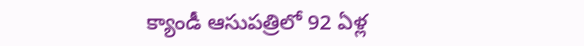క్యాండీ ఆసుపత్రిలో 92 ఏళ్ల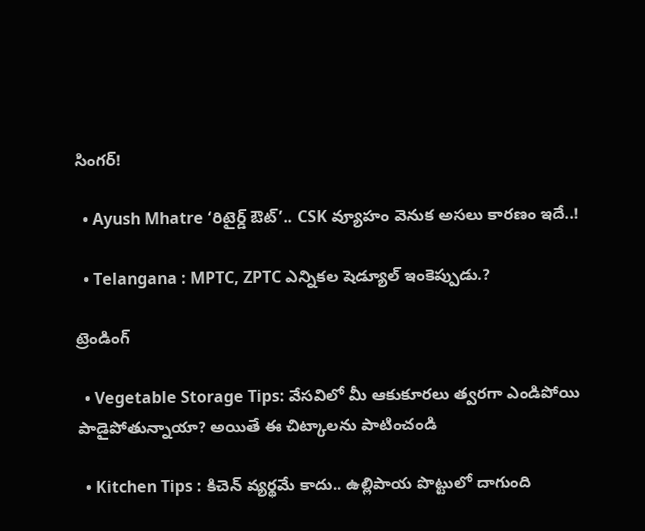సింగర్!

  • Ayush Mhatre ‘రిటైర్డ్ ఔట్’.. CSK వ్యూహం వెనుక అసలు కారణం ఇదే..!

  • Telangana : MPTC, ZPTC ఎన్నికల షెడ్యూల్ ఇంకెప్పుడు.?

ట్రెండింగ్‌

  • Vegetable Storage Tips: వేసవిలో మీ ఆకుకూరలు త్వరగా ఎండిపోయి పాడైపోతున్నాయా? అయితే ఈ చిట్కాలను పాటించండి

  • Kitchen Tips : కిచెన్ వ్యర్థమే కాదు.. ఉల్లిపాయ పొట్టులో దాగుంది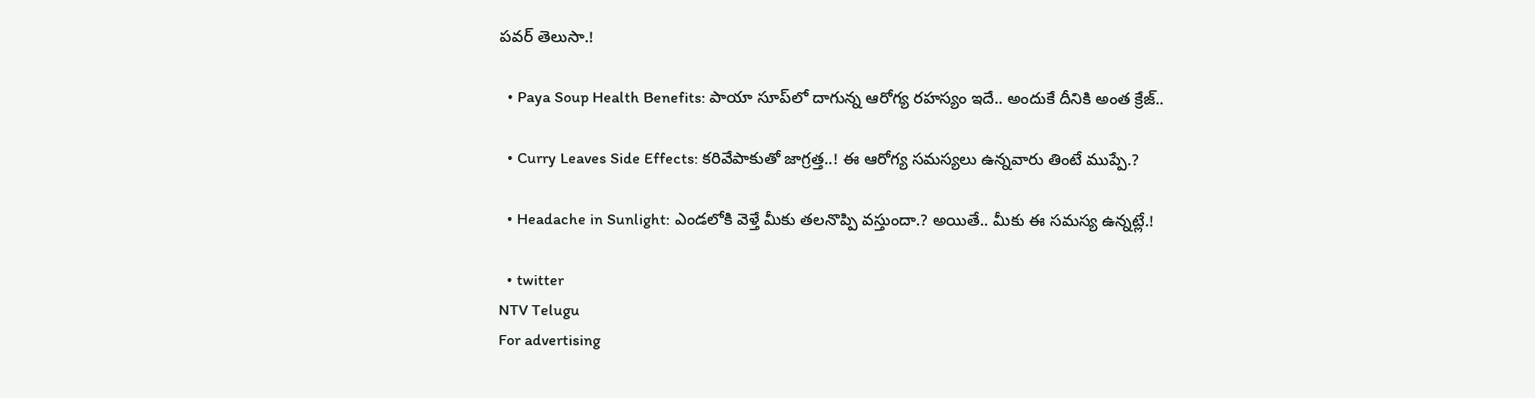పవర్ తెలుసా.!

  • Paya Soup Health Benefits: పాయా సూప్‌లో దాగున్న ఆరోగ్య రహస్యం ఇదే.. అందుకే దీనికి అంత క్రేజ్‌..

  • Curry Leaves Side Effects: కరివేపాకుతో జాగ్రత్త..! ఈ ఆరోగ్య సమస్యలు ఉన్నవారు తింటే ముప్పే.?

  • Headache in Sunlight: ఎండలోకి వెళ్తే మీకు తలనొప్పి వస్తుందా.? అయితే.. మీకు ఈ సమస్య ఉన్నట్లే.!

  • twitter
NTV Telugu
For advertising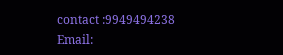contact :9949494238
Email: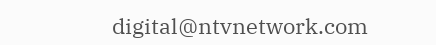digital@ntvnetwork.com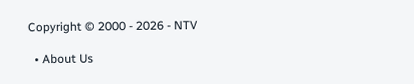Copyright © 2000 - 2026 - NTV

  • About Us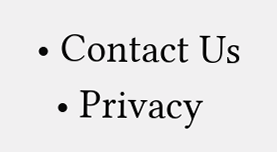• Contact Us
  • Privacy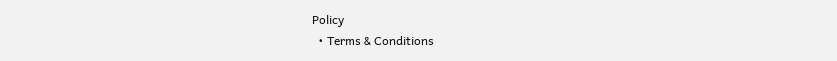Policy
  • Terms & Conditions